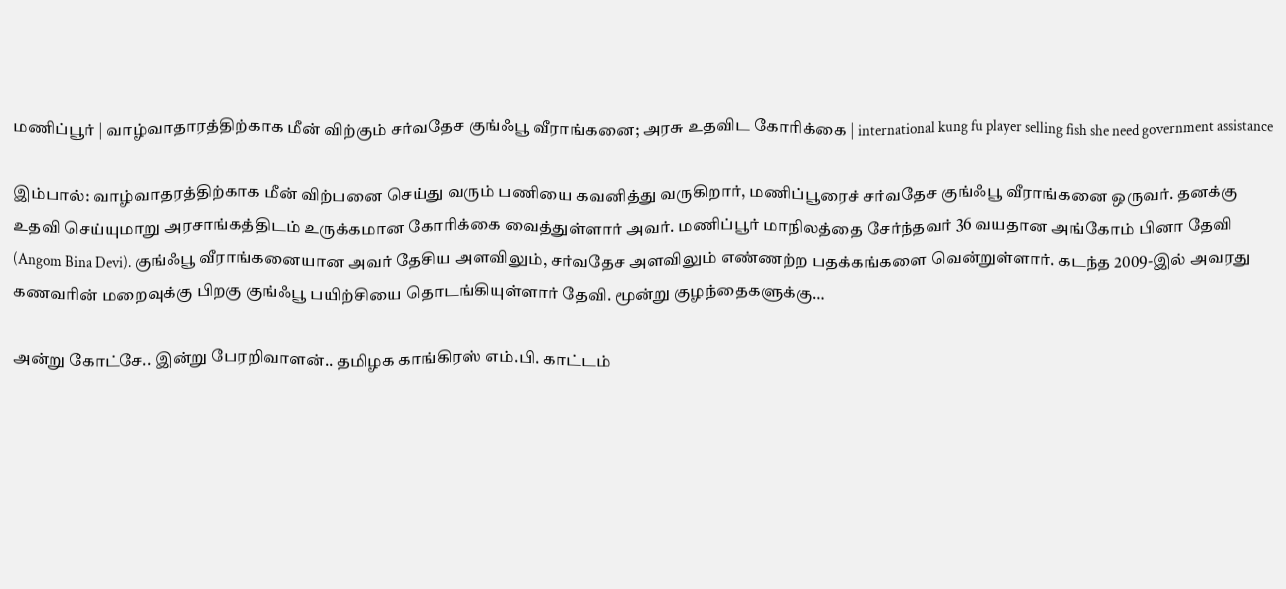மணிப்பூர் | வாழ்வாதாரத்திற்காக மீன் விற்கும் சர்வதேச குங்ஃபூ வீராங்கனை; அரசு உதவிட கோரிக்கை | international kung fu player selling fish she need government assistance

இம்பால்: வாழ்வாதரத்திற்காக மீன் விற்பனை செய்து வரும் பணியை கவனித்து வருகிறார், மணிப்பூரைச் சர்வதேச குங்ஃபூ வீராங்கனை ஒருவர். தனக்கு உதவி செய்யுமாறு அரசாங்கத்திடம் உருக்கமான கோரிக்கை வைத்துள்ளார் அவர். மணிப்பூர் மாநிலத்தை சேர்ந்தவர் 36 வயதான அங்கோம் பினா தேவி (Angom Bina Devi). குங்ஃபூ வீராங்கனையான அவர் தேசிய அளவிலும், சர்வதேச அளவிலும் எண்ணற்ற பதக்கங்களை வென்றுள்ளார். கடந்த 2009-இல் அவரது கணவரின் மறைவுக்கு பிறகு குங்ஃபூ பயிற்சியை தொடங்கியுள்ளார் தேவி. மூன்று குழந்தைகளுக்கு…

அன்று கோட்சே.. இன்று பேரறிவாளன்.. தமிழக காங்கிரஸ் எம்.பி. காட்டம்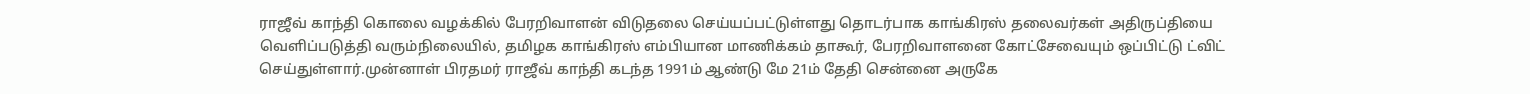ராஜீவ் காந்தி கொலை வழக்கில் பேரறிவாளன் விடுதலை செய்யப்பட்டுள்ளது தொடர்பாக காங்கிரஸ் தலைவர்கள் அதிருப்தியை வெளிப்படுத்தி வரும்நிலையில், தமிழக காங்கிரஸ் எம்பியான மாணிக்கம் தாகூர், பேரறிவாளனை கோட்சேவையும் ஒப்பிட்டு ட்விட் செய்துள்ளார்.முன்னாள் பிரதமர் ராஜீவ் காந்தி கடந்த 1991ம் ஆண்டு மே 21ம் தேதி சென்னை அருகே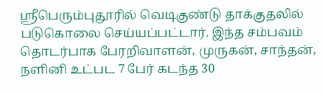ஸ்ரீபெரும்புதூரில் வெடிகுண்டு தாக்குதலில் படுகொலை செய்யப்பட்டார். இந்த சம்பவம் தொடர்பாக பேரறிவாளன், முருகன், சாந்தன், நளினி உட்பட 7 பேர் கடந்த 30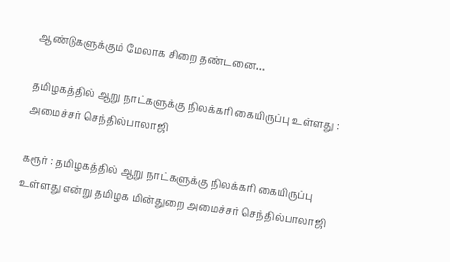ஆண்டுகளுக்கும் மேலாக சிறை தண்டனை…

தமிழகத்தில் ஆறு நாட்களுக்கு நிலக்கரி கையிருப்பு உள்ளது : அமைச்சர் செந்தில்பாலாஜி

கரூர் : தமிழகத்தில் ஆறு நாட்களுக்கு நிலக்கரி கையிருப்பு உள்ளது என்று தமிழக மின்துறை அமைச்சர் செந்தில்பாலாஜி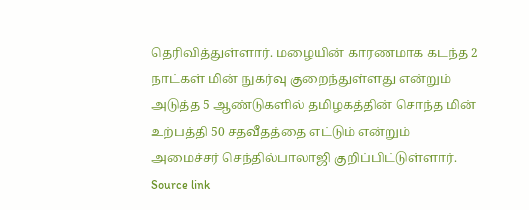தெரிவித்துள்ளார். மழையின் காரணமாக கடந்த 2 நாட்கள் மின் நுகர்வு குறைந்துள்ளது என்றும் அடுத்த 5 ஆண்டுகளில் தமிழகத்தின் சொந்த மின் உற்பத்தி 50 சதவீதத்தை எட்டும் என்றும் அமைச்சர் செந்தில்பாலாஜி குறிப்பிட்டுள்ளார். Source link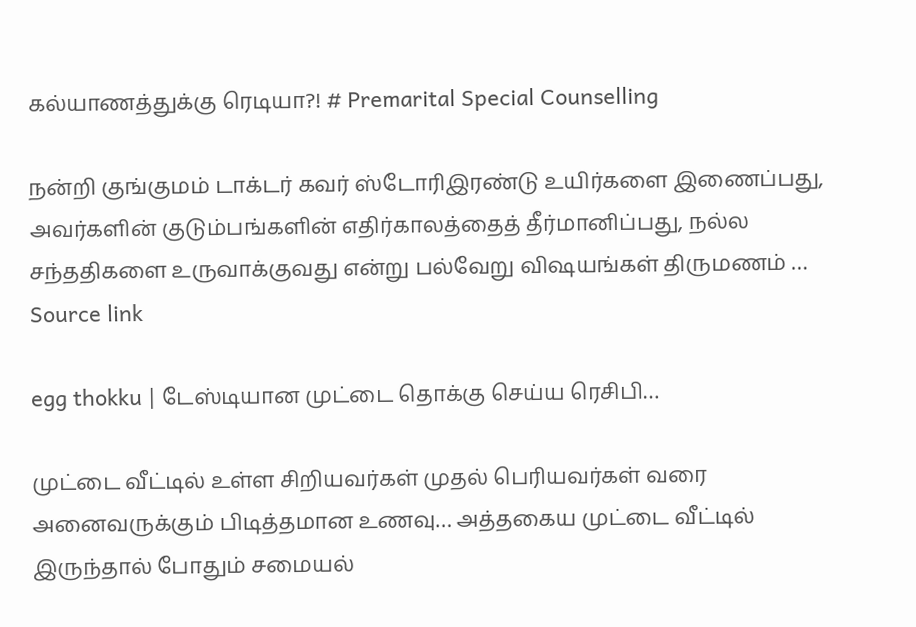கல்யாணத்துக்கு ரெடியா?! # Premarital Special Counselling

நன்றி குங்குமம் டாக்டர் கவர் ஸ்டோரிஇரண்டு உயிர்களை இணைப்பது, அவர்களின் குடும்பங்களின் எதிர்காலத்தைத் தீர்மானிப்பது, நல்ல சந்ததிகளை உருவாக்குவது என்று பல்வேறு விஷயங்கள் திருமணம் … Source link

egg thokku | டேஸ்டியான முட்டை தொக்கு செய்ய ரெசிபி…

முட்டை வீட்டில் உள்ள சிறியவர்கள் முதல் பெரியவர்கள் வரை அனைவருக்கும் பிடித்தமான உணவு… அத்தகைய முட்டை வீட்டில் இருந்தால் போதும் சமையல்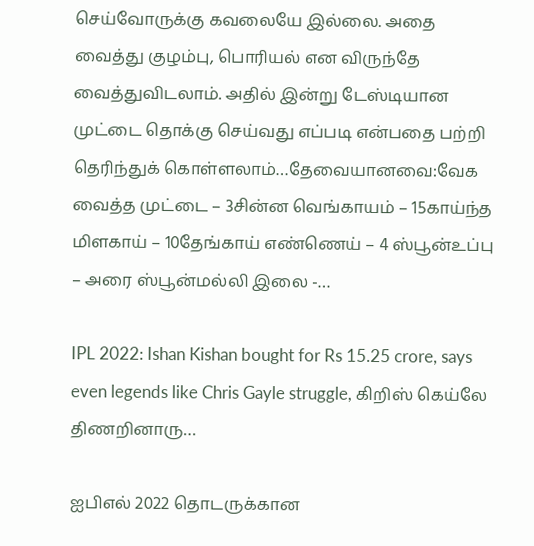செய்வோருக்கு கவலையே இல்லை. அதை வைத்து குழம்பு, பொரியல் என விருந்தே வைத்துவிடலாம். அதில் இன்று டேஸ்டியான முட்டை தொக்கு செய்வது எப்படி என்பதை பற்றி தெரிந்துக் கொள்ளலாம்…தேவையானவை:வேக வைத்த முட்டை – 3சின்ன வெங்காயம் – 15காய்ந்த மிளகாய் – 10தேங்காய் எண்ணெய் – 4 ஸ்பூன்உப்பு – அரை ஸ்பூன்மல்லி இலை -…

IPL 2022: Ishan Kishan bought for Rs 15.25 crore, says even legends like Chris Gayle struggle, கிறிஸ் கெய்லே திணறினாரு…

ஐபிஎல் 2022 தொடருக்கான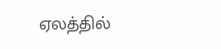ஏலத்தில்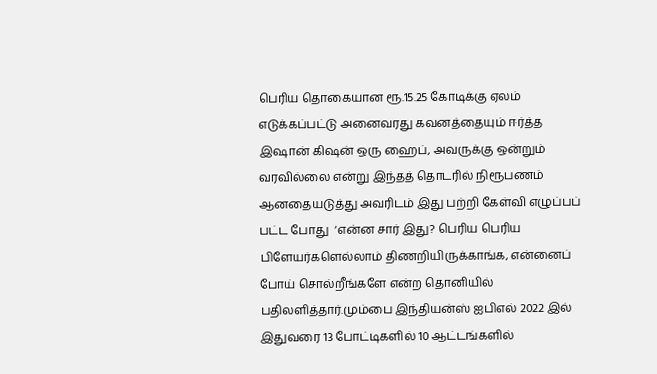பெரிய தொகையான ரூ.15.25 கோடிக்கு ஏலம் எடுக்கப்பட்டு அனைவரது கவனத்தையும் ஈர்த்த இஷான் கிஷன் ஒரு ஹைப், அவருக்கு ஒன்றும் வரவில்லை என்று இந்தத் தொடரில் நிரூபணம் ஆனதையடுத்து அவரிடம் இது பற்றி கேள்வி எழுப்பப் பட்ட போது  ‘என்ன சார் இது? பெரிய பெரிய பிளேயர்களெல்லாம் திணறியிருக்காங்க, என்னைப் போய் சொல்றீங்களே என்ற தொனியில் பதிலளித்தார்.மும்பை இந்தியன்ஸ் ஐபிஎல் 2022 இல் இதுவரை 13 போட்டிகளில் 10 ஆட்டங்களில்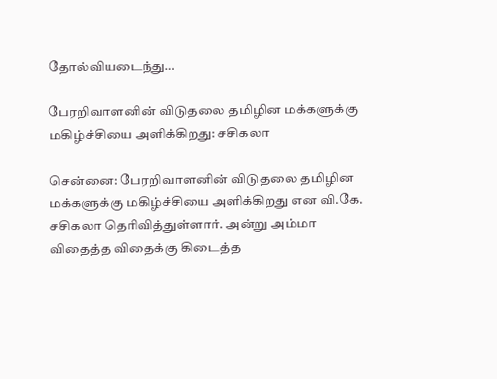தோல்வியடைந்து…

பேரறிவாளனின் விடுதலை தமிழின மக்களுக்கு மகிழ்ச்சியை அளிக்கிறது: சசிகலா

சென்னை: பேரறிவாளனின் விடுதலை தமிழின மக்களுக்கு மகிழ்ச்சியை அளிக்கிறது என வி.கே. சசிகலா தெரிவித்துள்ளார். அன்று அம்மா விதைத்த விதைக்கு கிடைத்த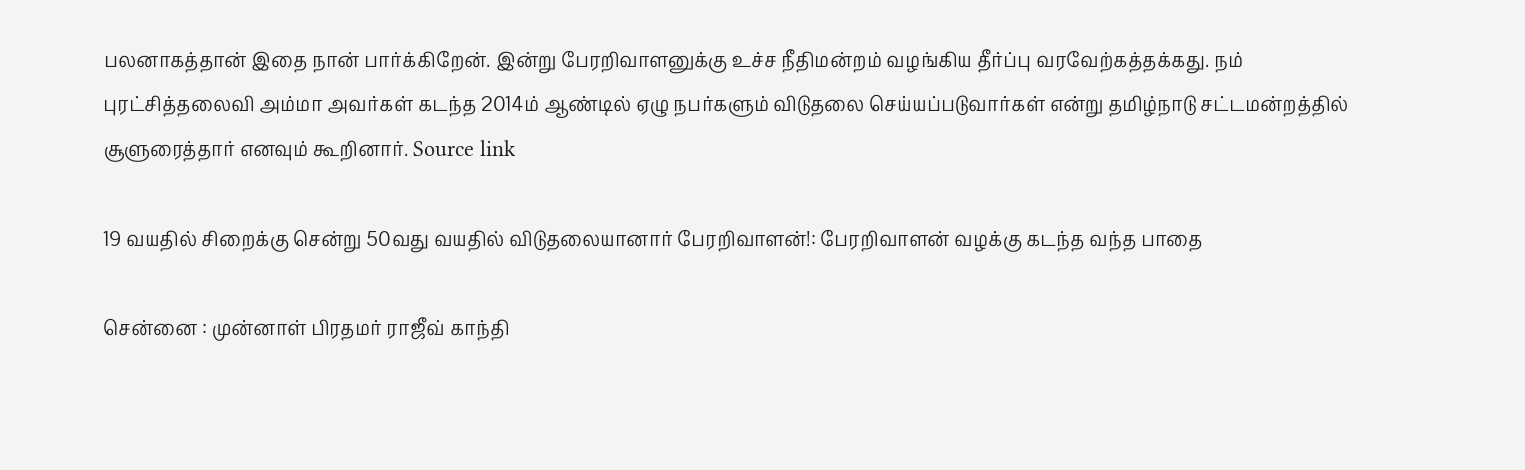பலனாகத்தான் இதை நான் பார்க்கிறேன். இன்று பேரறிவாளனுக்கு உச்ச நீதிமன்றம் வழங்கிய தீர்ப்பு வரவேற்கத்தக்கது. நம் புரட்சித்தலைவி அம்மா அவர்கள் கடந்த 2014ம் ஆண்டில் ஏழு நபர்களும் விடுதலை செய்யப்படுவார்கள் என்று தமிழ்நாடு சட்டமன்றத்தில் சூளுரைத்தார் எனவும் கூறினார். Source link

19 வயதில் சிறைக்கு சென்று 50வது வயதில் விடுதலையானார் பேரறிவாளன்!: பேரறிவாளன் வழக்கு கடந்த வந்த பாதை

சென்னை : முன்னாள் பிரதமர் ராஜீவ் காந்தி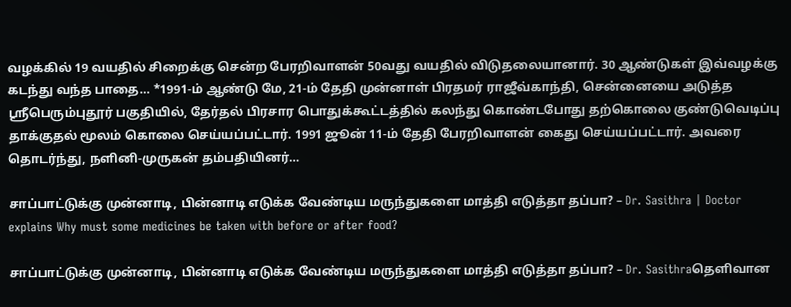வழக்கில் 19 வயதில் சிறைக்கு சென்ற பேரறிவாளன் 50வது வயதில் விடுதலையானார். 30 ஆண்டுகள் இவ்வழக்கு கடந்து வந்த பாதை… *1991-ம் ஆண்டு மே, 21-ம் தேதி முன்னாள் பிரதமர் ராஜீவ்காந்தி, சென்னையை அடுத்த ஸ்ரீபெரும்புதூர் பகுதியில், தேர்தல் பிரசார பொதுக்கூட்டத்தில் கலந்து கொண்டபோது தற்கொலை குண்டுவெடிப்பு தாக்குதல் மூலம் கொலை செய்யப்பட்டார். 1991 ஜூன் 11-ம் தேதி பேரறிவாளன் கைது செய்யப்பட்டார். அவரை தொடர்ந்து, நளினி-முருகன் தம்பதியினர்…

சாப்பாட்டுக்கு முன்னாடி, பின்னாடி எடுக்க வேண்டிய மருந்துகளை மாத்தி எடுத்தா தப்பா? – Dr. Sasithra | Doctor explains Why must some medicines be taken with before or after food?

சாப்பாட்டுக்கு முன்னாடி, பின்னாடி எடுக்க வேண்டிய மருந்துகளை மாத்தி எடுத்தா தப்பா? – Dr. Sasithraதெளிவான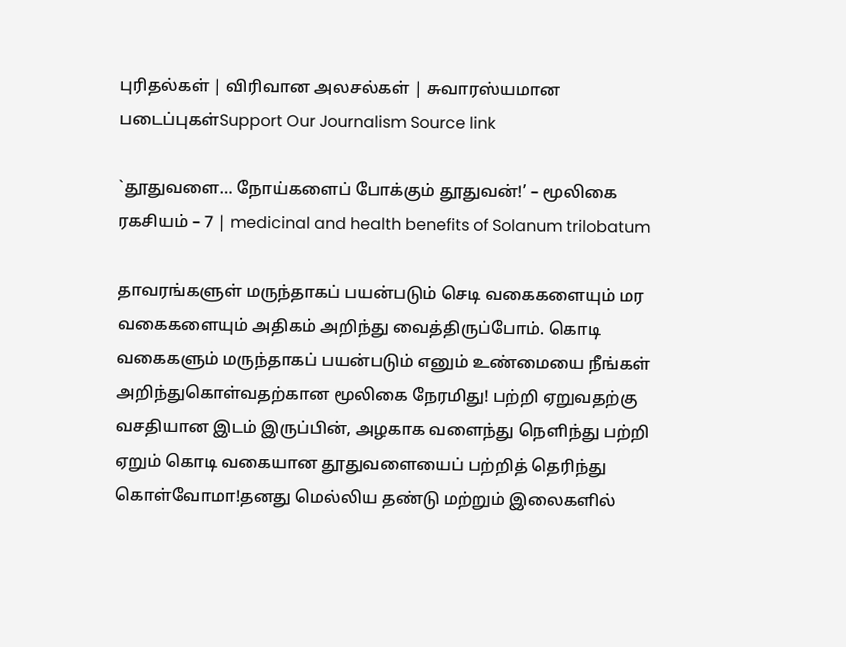புரிதல்கள் | விரிவான அலசல்கள் | சுவாரஸ்யமான படைப்புகள்Support Our Journalism Source link

`தூதுவளை… நோய்களைப் போக்கும் தூதுவன்!’ – மூலிகை ரகசியம் – 7 | medicinal and health benefits of Solanum trilobatum

தாவரங்களுள் மருந்தாகப் பயன்படும் செடி வகைகளையும் மர வகைகளையும் அதிகம் அறிந்து வைத்திருப்போம். கொடி வகைகளும் மருந்தாகப் பயன்படும் எனும் உண்மையை நீங்கள் அறிந்துகொள்வதற்கான மூலிகை நேரமிது! பற்றி ஏறுவதற்கு வசதியான இடம் இருப்பின், அழகாக வளைந்து நெளிந்து பற்றி ஏறும் கொடி வகையான தூதுவளையைப் பற்றித் தெரிந்து கொள்வோமா!தனது மெல்லிய தண்டு மற்றும் இலைகளில்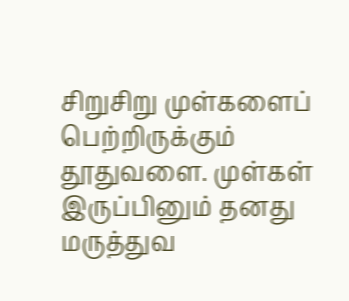சிறுசிறு முள்களைப் பெற்றிருக்கும் தூதுவளை. முள்கள் இருப்பினும் தனது மருத்துவ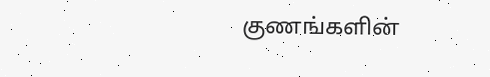குணங்களின்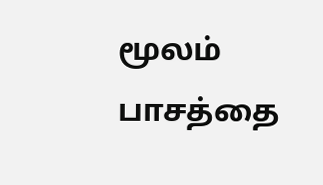மூலம் பாசத்தை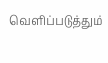வெளிப்படுத்தும்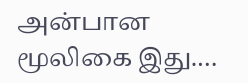அன்பான மூலிகை இது.…